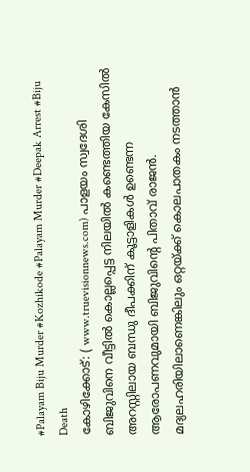#Palayam Biju Murder #Kozhikode #Palayam Murder #Deepak Arrest #Biju Death
കോഴിക്കോട്: ( www.truevisionnews.com) പാളയം സ്വദേശി ബിജുവിനെ വീട്ടിൽ കൊല്ലപ്പെട്ട നിലയിൽ കണ്ടെത്തിയ കേസിൽ അറസ്റ്റിലായ ബന്ധു ദീപക്കിന് കൂട്ടാളികൾ ഉണ്ടെന്ന ആരോപണവുമായി ബിജുവിന്റെ പിതാവ് രാജൻ. മദ്യലഹരിയിലാണെങ്കിലും ഒറ്റയ്ക്ക് കൊലപാതകം നടത്താൻ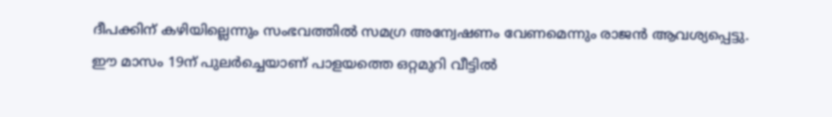ദീപക്കിന് കഴിയില്ലെന്നും സംഭവത്തിൽ സമഗ്ര അന്വേഷണം വേണമെന്നും രാജൻ ആവശ്യപ്പെട്ടു.
ഈ മാസം 19ന് പുലർച്ചെയാണ് പാളയത്തെ ഒറ്റമുറി വീട്ടിൽ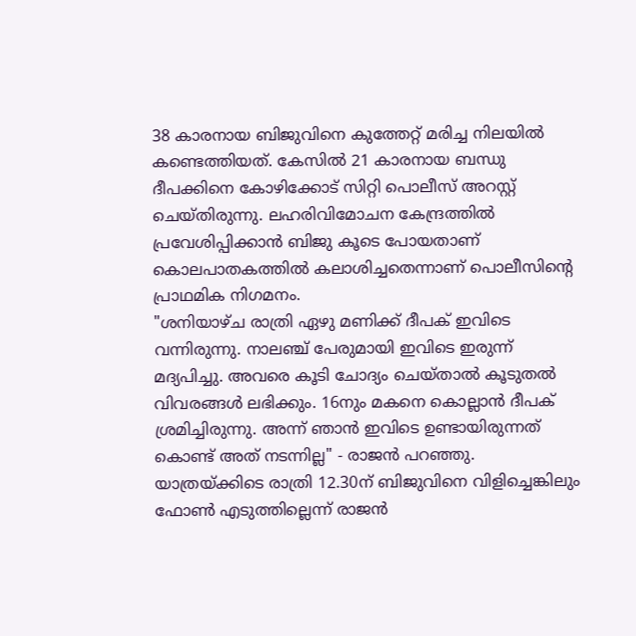38 കാരനായ ബിജുവിനെ കുത്തേറ്റ് മരിച്ച നിലയിൽ കണ്ടെത്തിയത്. കേസിൽ 21 കാരനായ ബന്ധു ദീപക്കിനെ കോഴിക്കോട് സിറ്റി പൊലീസ് അറസ്റ്റ് ചെയ്തിരുന്നു. ലഹരിവിമോചന കേന്ദ്രത്തിൽ പ്രവേശിപ്പിക്കാൻ ബിജു കൂടെ പോയതാണ് കൊലപാതകത്തിൽ കലാശിച്ചതെന്നാണ് പൊലീസിന്റെ പ്രാഥമിക നിഗമനം.
"ശനിയാഴ്ച രാത്രി ഏഴു മണിക്ക് ദീപക് ഇവിടെ വന്നിരുന്നു. നാലഞ്ച് പേരുമായി ഇവിടെ ഇരുന്ന് മദ്യപിച്ചു. അവരെ കൂടി ചോദ്യം ചെയ്താൽ കൂടുതൽ വിവരങ്ങൾ ലഭിക്കും. 16നും മകനെ കൊല്ലാൻ ദീപക് ശ്രമിച്ചിരുന്നു. അന്ന് ഞാൻ ഇവിടെ ഉണ്ടായിരുന്നത് കൊണ്ട് അത് നടന്നില്ല" - രാജൻ പറഞ്ഞു.
യാത്രയ്ക്കിടെ രാത്രി 12.30ന് ബിജുവിനെ വിളിച്ചെങ്കിലും ഫോൺ എടുത്തില്ലെന്ന് രാജൻ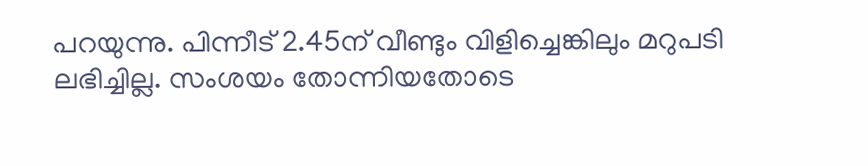പറയുന്നു. പിന്നീട് 2.45ന് വീണ്ടും വിളിച്ചെങ്കിലും മറുപടി ലഭിച്ചില്ല. സംശയം തോന്നിയതോടെ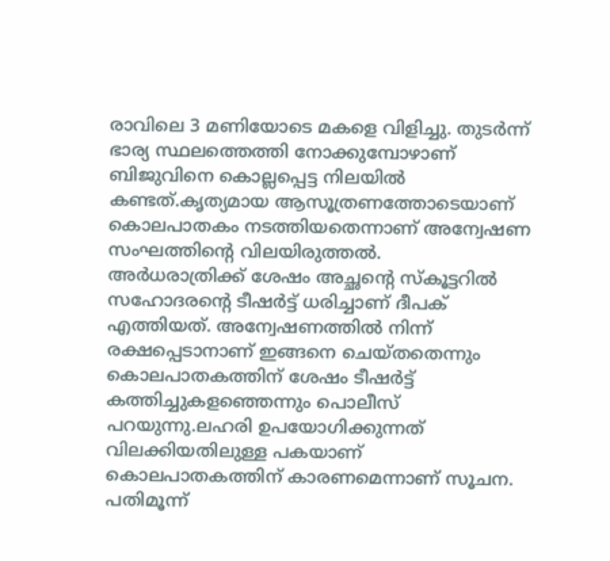രാവിലെ 3 മണിയോടെ മകളെ വിളിച്ചു. തുടർന്ന് ഭാര്യ സ്ഥലത്തെത്തി നോക്കുമ്പോഴാണ് ബിജുവിനെ കൊല്ലപ്പെട്ട നിലയിൽ കണ്ടത്.കൃത്യമായ ആസൂത്രണത്തോടെയാണ് കൊലപാതകം നടത്തിയതെന്നാണ് അന്വേഷണ സംഘത്തിന്റെ വിലയിരുത്തൽ.
അർധരാത്രിക്ക് ശേഷം അച്ഛന്റെ സ്കൂട്ടറിൽ സഹോദരന്റെ ടീഷർട്ട് ധരിച്ചാണ് ദീപക് എത്തിയത്. അന്വേഷണത്തിൽ നിന്ന് രക്ഷപ്പെടാനാണ് ഇങ്ങനെ ചെയ്തതെന്നും കൊലപാതകത്തിന് ശേഷം ടീഷർട്ട് കത്തിച്ചുകളഞ്ഞെന്നും പൊലീസ് പറയുന്നു.ലഹരി ഉപയോഗിക്കുന്നത് വിലക്കിയതിലുള്ള പകയാണ് കൊലപാതകത്തിന് കാരണമെന്നാണ് സൂചന.
പതിമൂന്ന്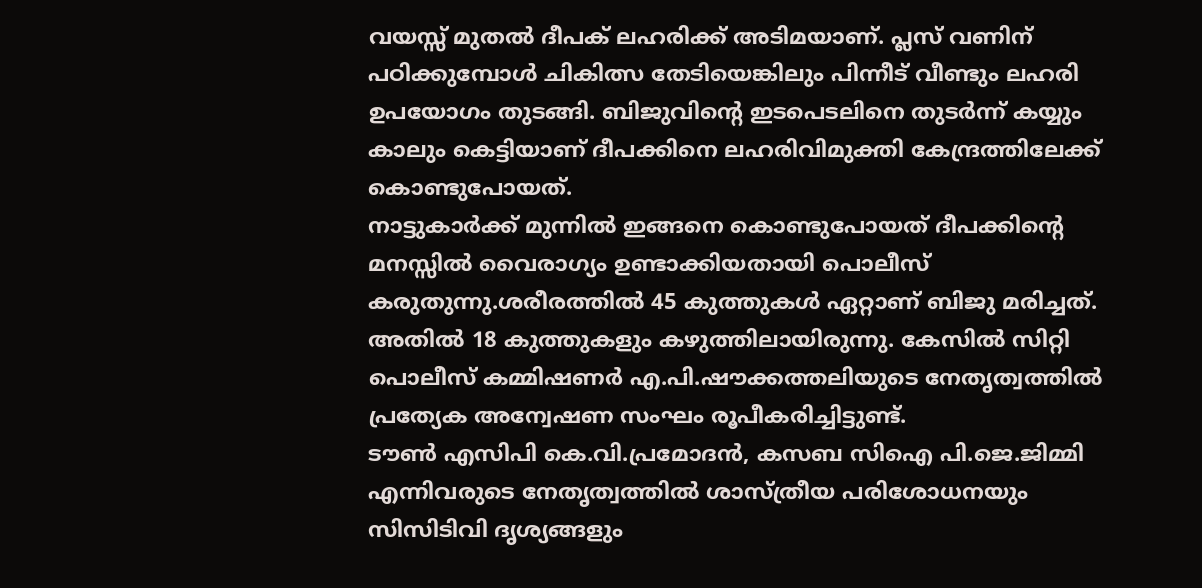വയസ്സ് മുതൽ ദീപക് ലഹരിക്ക് അടിമയാണ്. പ്ലസ് വണിന് പഠിക്കുമ്പോൾ ചികിത്സ തേടിയെങ്കിലും പിന്നീട് വീണ്ടും ലഹരി ഉപയോഗം തുടങ്ങി. ബിജുവിന്റെ ഇടപെടലിനെ തുടർന്ന് കയ്യും കാലും കെട്ടിയാണ് ദീപക്കിനെ ലഹരിവിമുക്തി കേന്ദ്രത്തിലേക്ക് കൊണ്ടുപോയത്.
നാട്ടുകാർക്ക് മുന്നിൽ ഇങ്ങനെ കൊണ്ടുപോയത് ദീപക്കിന്റെ മനസ്സിൽ വൈരാഗ്യം ഉണ്ടാക്കിയതായി പൊലീസ് കരുതുന്നു.ശരീരത്തിൽ 45 കുത്തുകൾ ഏറ്റാണ് ബിജു മരിച്ചത്. അതിൽ 18 കുത്തുകളും കഴുത്തിലായിരുന്നു. കേസിൽ സിറ്റി പൊലീസ് കമ്മിഷണർ എ.പി.ഷൗക്കത്തലിയുടെ നേതൃത്വത്തിൽ പ്രത്യേക അന്വേഷണ സംഘം രൂപീകരിച്ചിട്ടുണ്ട്.
ടൗൺ എസിപി കെ.വി.പ്രമോദൻ, കസബ സിഐ പി.ജെ.ജിമ്മി എന്നിവരുടെ നേതൃത്വത്തിൽ ശാസ്ത്രീയ പരിശോധനയും സിസിടിവി ദൃശ്യങ്ങളും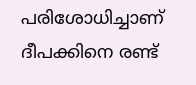പരിശോധിച്ചാണ് ദീപക്കിനെ രണ്ട്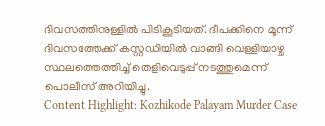ദിവസത്തിനുള്ളിൽ പിടികൂടിയത്. ദീപക്കിനെ മൂന്ന് ദിവസത്തേക്ക് കസ്റ്റഡിയിൽ വാങ്ങി വെള്ളിയാഴ്ച സ്ഥലത്തെത്തിച്ച് തെളിവെടുപ്പ് നടത്തുമെന്ന് പൊലീസ് അറിയിച്ചു.
Content Highlight: Kozhikode Palayam Murder Case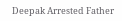Deepak Arrested Father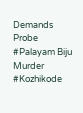Demands Probe
#Palayam Biju Murder #Kozhikode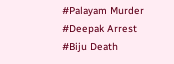#Palayam Murder #Deepak Arrest #Biju Death